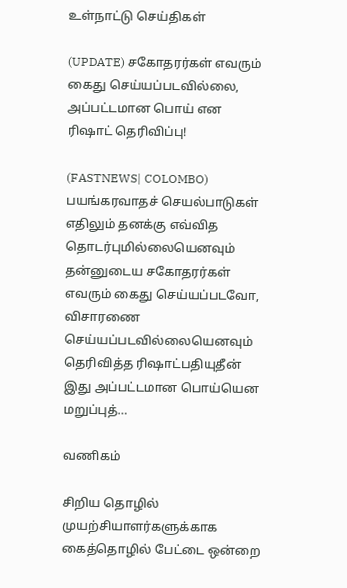உள்நாட்டு செய்திகள்

(UPDATE) சகோதரர்கள் எவரும் கைது செய்யப்படவில்லை, அப்பட்டமான பொய் என ரிஷாட் தெரிவிப்பு!

(FASTNEWS| COLOMBO) பயங்கரவாதச் செயல்பாடுகள் எதிலும் தனக்கு எவ்வித தொடர்புமில்லையெனவும் தன்னுடைய சகோதரர்கள் எவரும் கைது செய்யப்படவோ, விசாரணை செய்யப்படவில்லையெனவும் தெரிவித்த ரிஷாட்பதியுதீன் இது அப்பட்டமான பொய்யென மறுப்புத்…

வணிகம்

சிறிய தொழில் முயற்சியாளர்களுக்காக கைத்தொழில் பேட்டை ஒன்றை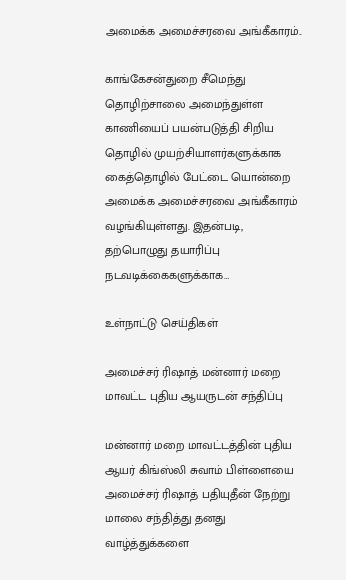அமைக்க அமைச்சரவை அங்கீகாரம்..

காங்கேசன்துறை சீமெந்து தொழிற்சாலை அமைந்துள்ள காணியைப் பயன்படுத்தி சிறிய தொழில் முயற்சியாளர்களுக்காக கைத்தொழில் பேட்டை யொன்றை அமைக்க அமைச்சரவை அங்கீகாரம் வழங்கியுள்ளது. இதன்படி, தற்பொழுது தயாரிப்பு நடவடிக்கைகளுக்காக…

உள்நாட்டு செய்திகள்

அமைச்சர் ரிஷாத் மன்னார் மறை மாவட்ட புதிய ஆயருடன் சந்திப்பு

மன்னார் மறை மாவட்டத்தின் புதிய ஆயர் கிங்ஸ்லி சுவாம் பிள்ளையை அமைச்சர் ரிஷாத் பதியுதீன் நேற்று மாலை சந்தித்து தனது வாழ்த்துக்களை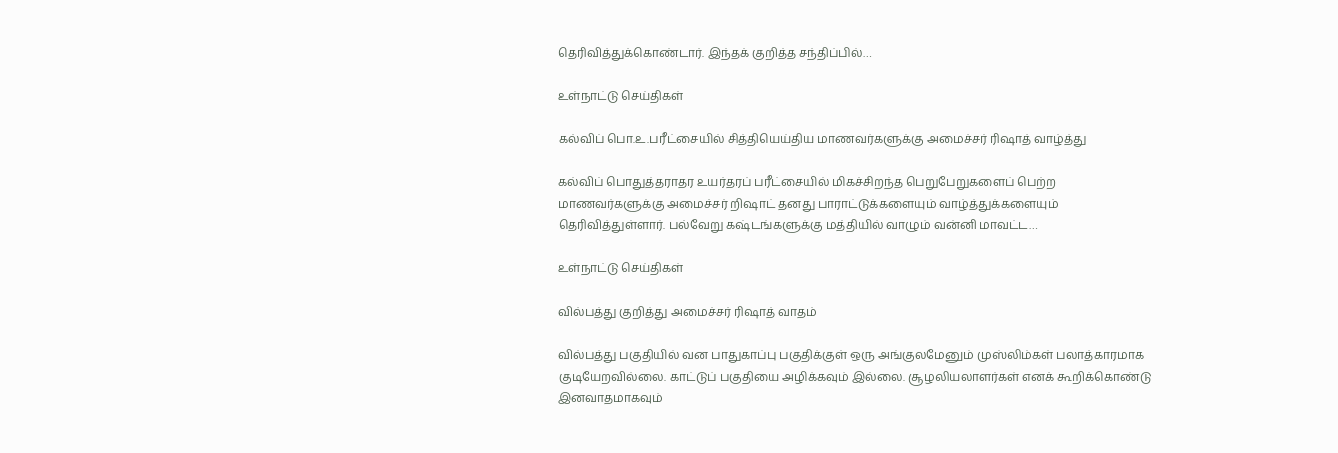தெரிவித்துக்கொண்டார். இந்தக் குறித்த சந்திப்பில்…

உள்நாட்டு செய்திகள்

கல்விப் பொ.உ.பரீட்சையில் சித்தியெய்திய மாணவர்களுக்கு அமைச்சர் ரிஷாத் வாழ்த்து

கல்விப் பொதுத்தராதர உயர்தரப் பரீட்சையில் மிகச்சிறந்த பெறுபேறுகளைப் பெற்ற மாணவர்களுக்கு அமைச்சர் றிஷாட் தனது பாராட்டுக்களையும் வாழ்த்துக்களையும் தெரிவித்துள்ளார். பல்வேறு கஷ்டங்களுக்கு மத்தியில் வாழும் வன்னி மாவட்ட…

உள்நாட்டு செய்திகள்

வில்பத்து குறித்து அமைச்சர் ரிஷாத் வாதம்

வில்பத்து பகுதியில் வன பாதுகாப்பு பகுதிக்குள் ஒரு அங்குலமேனும் முஸ்லிம்கள் பலாத்காரமாக குடியேறவில்லை. காட்டுப் பகுதியை அழிக்கவும் இல்லை. சூழலியலாளர்கள் எனக் கூறிக்கொண்டு இனவாதமாகவும்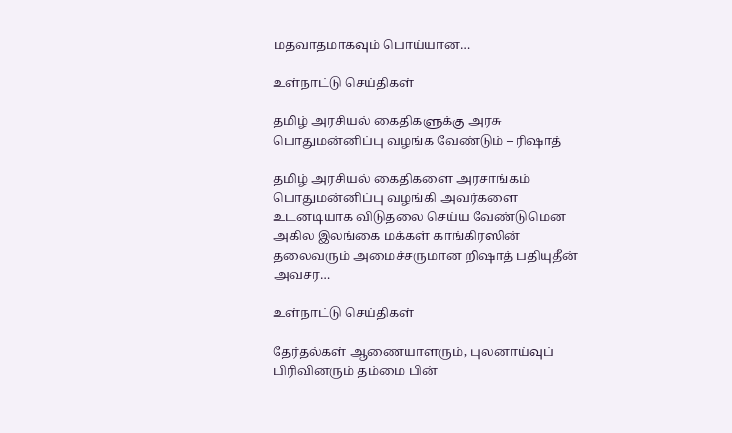மதவாதமாகவும் பொய்யான…

உள்நாட்டு செய்திகள்

தமிழ் அரசியல் கைதிகளுக்கு அரசு பொதுமன்னிப்பு வழங்க வேண்டும் – ரிஷாத்

தமிழ் அரசியல் கைதிகளை அரசாங்கம் பொதுமன்னிப்பு வழங்கி அவர்களை உடனடியாக விடுதலை செய்ய வேண்டுமென அகில இலங்கை மக்கள் காங்கிரஸின் தலைவரும் அமைச்சருமான றிஷாத் பதியுதீன் அவசர…

உள்நாட்டு செய்திகள்

தேர்தல்கள் ஆணையாளரும், புலனாய்வுப் பிரிவினரும் தம்மை பின்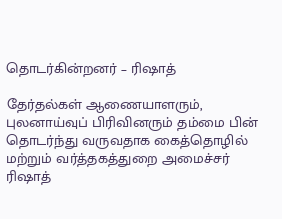தொடர்கின்றனர் – ரிஷாத்

தேர்தல்கள் ஆணையாளரும், புலனாய்வுப் பிரிவினரும் தம்மை பின் தொடர்ந்து வருவதாக கைத்தொழில் மற்றும் வர்த்தகத்துறை அமைச்சர் ரிஷாத்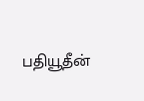பதியூதீன்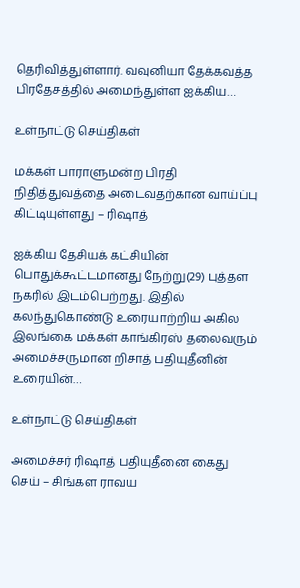தெரிவித்துள்ளார். வவுனியா தேக்கவத்த பிரதேசத்தில் அமைந்துள்ள ஐக்கிய…

உள்நாட்டு செய்திகள்

மக்கள் பாராளுமன்ற பிரதி நிதித்துவத்தை அடைவதற்கான வாய்ப்பு கிட்டியுள்ளது – ரிஷாத்

ஐக்கிய தேசியக் கட்சியின் பொதுக்கூட்டமானது நேற்று(29) புத்தள நகரில் இடம்பெற்றது. இதில் கலந்துகொண்டு உரையாற்றிய அகில இலங்கை மக்கள் காங்கிரஸ் தலைவரும் அமைச்சருமான றிசாத் பதியுதீனின் உரையின்…

உள்நாட்டு செய்திகள்

அமைச்சர் ரிஷாத் பதியுதீனை கைது செய் – சிங்கள ராவய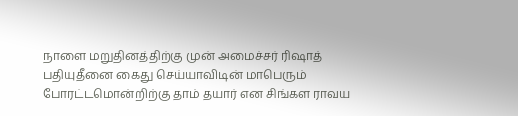நாளை மறுதினத்திற்கு முன் அமைச்சர் ரிஷாத் பதியுதீனை கைது செய்யாவிடின் மாபெரும் போரட்டமொன்றிற்கு தாம் தயார் என சிங்கள ராவய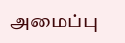அமைப்பு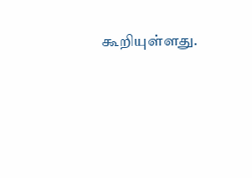கூறியுள்ளது.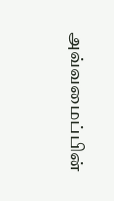அவ்வமைப்பின்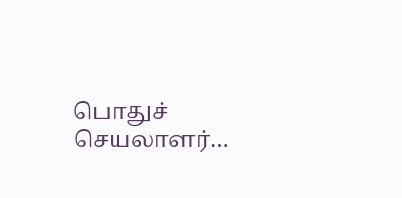பொதுச் செயலாளர்…